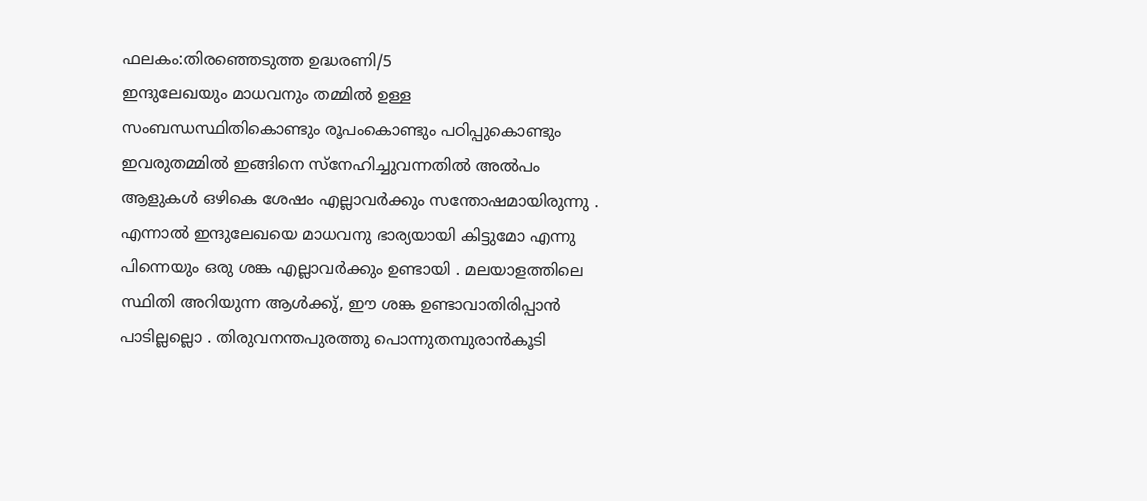ഫലകം:തിരഞ്ഞെടുത്ത ഉദ്ധരണി/5
ഇന്ദുലേഖയും മാധവനും തമ്മിൽ ഉള്ള സംബന്ധസ്ഥിതികൊണ്ടും രൂപംകൊണ്ടും പഠിപ്പുകൊണ്ടും ഇവരുതമ്മിൽ ഇങ്ങിനെ സ്നേഹിച്ചുവന്നതിൽ അൽപം ആളുകൾ ഒഴികെ ശേഷം എല്ലാവർക്കും സന്തോഷമായിരുന്നു . എന്നാൽ ഇന്ദുലേഖയെ മാധവനു ഭാര്യയായി കിട്ടുമോ എന്നു പിന്നെയും ഒരു ശങ്ക എല്ലാവർക്കും ഉണ്ടായി . മലയാളത്തിലെ സ്ഥിതി അറിയുന്ന ആൾക്കു്, ഈ ശങ്ക ഉണ്ടാവാതിരിപ്പാൻ പാടില്ലല്ലൊ . തിരുവനന്തപുരത്തു പൊന്നുതമ്പുരാൻകൂടി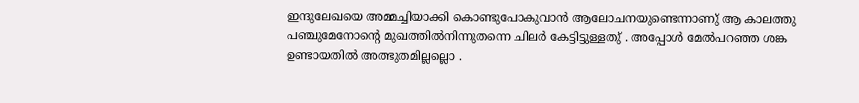ഇന്ദുലേഖയെ അമ്മച്ചിയാക്കി കൊണ്ടുപോകുവാൻ ആലോചനയുണ്ടെന്നാണു് ആ കാലത്തു പഞ്ചുമേനോന്റെ മുഖത്തിൽനിന്നുതന്നെ ചിലർ കേട്ടിട്ടുള്ളതു് . അപ്പോൾ മേൽപറഞ്ഞ ശങ്ക ഉണ്ടായതിൽ അത്ഭുതമില്ലല്ലൊ .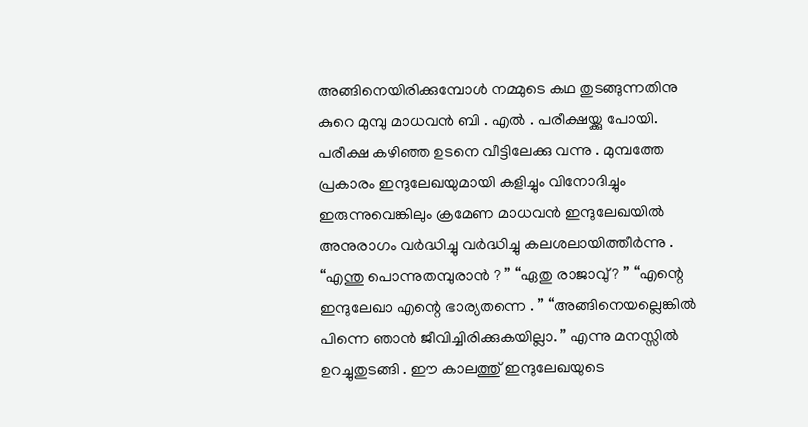അങ്ങിനെയിരിക്കുമ്പോൾ നമ്മുടെ കഥ തുടങ്ങുന്നതിനു കുറെ മുമ്പു മാധവൻ ബി . എൽ . പരീക്ഷയ്ക്കു പോയി. പരീക്ഷ കഴിഞ്ഞ ഉടനെ വീട്ടിലേക്കു വന്നു . മുമ്പത്തേ പ്രകാരം ഇന്ദുലേഖയുമായി കളിച്ചും വിനോദിച്ചും ഇരുന്നുവെങ്കിലും ക്രമേണ മാധവൻ ഇന്ദുലേഖയിൽ അനുരാഗം വർദ്ധിച്ചു വർദ്ധിച്ചു കലശലായിത്തീർന്നു . “എന്തു പൊന്നുതമ്പുരാൻ ? ” “ഏതു രാജാവു്? ” “എന്റെ ഇന്ദുലേഖാ എന്റെ ഭാര്യതന്നെ . ” “അങ്ങിനെയല്ലെങ്കിൽ പിന്നെ ഞാൻ ജീവിച്ചിരിക്കുകയില്ലാ. ” എന്നു മനസ്സിൽ ഉറച്ചുതുടങ്ങി . ഈ കാലത്തു് ഇന്ദുലേഖയുടെ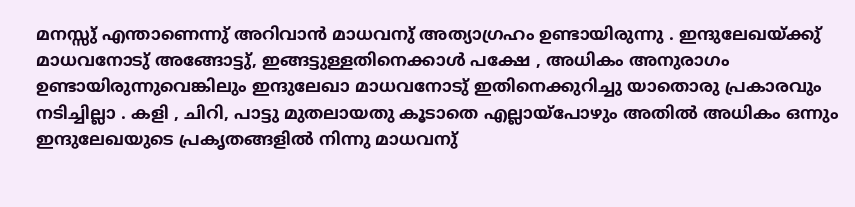മനസ്സു് എന്താണെന്നു് അറിവാൻ മാധവനു് അത്യാഗ്രഹം ഉണ്ടായിരുന്നു . ഇന്ദുലേഖയ്ക്കു് മാധവനോടു് അങ്ങോട്ടു്, ഇങ്ങട്ടുള്ളതിനെക്കാൾ പക്ഷേ , അധികം അനുരാഗം ഉണ്ടായിരുന്നുവെങ്കിലും ഇന്ദുലേഖാ മാധവനോടു് ഇതിനെക്കുറിച്ചു യാതൊരു പ്രകാരവും നടിച്ചില്ലാ . കളി , ചിറി, പാട്ടു മുതലായതു കൂടാതെ എല്ലായ്പോഴും അതിൽ അധികം ഒന്നും ഇന്ദുലേഖയുടെ പ്രകൃതങ്ങളിൽ നിന്നു മാധവനു്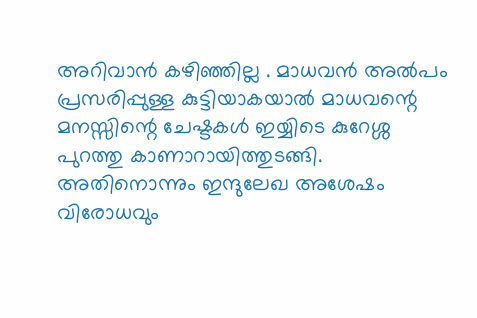അറിവാൻ കഴിഞ്ഞില്ല . മാധവൻ അൽപം പ്രസരിപ്പുള്ള കുട്ടിയാകയാൽ മാധവന്റെ മനസ്സിന്റെ ചേഷ്ടകൾ ഇയ്യിടെ കുറേശ്ശ പുറത്തു കാണാറായിത്തുടങ്ങി. അതിനൊന്നും ഇന്ദുലേഖ അശേഷം വിരോധവും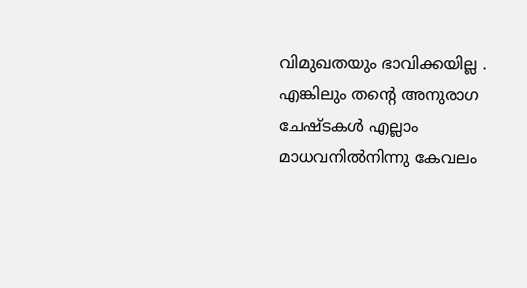വിമുഖതയും ഭാവിക്കയില്ല . എങ്കിലും തന്റെ അനുരാഗ ചേഷ്ടകൾ എല്ലാം മാധവനിൽനിന്നു കേവലം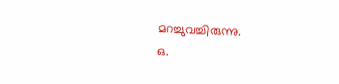മറച്ചുവച്ചിരുന്നു.
ഒ.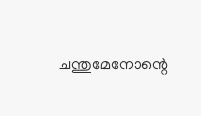ചന്തുമേനോന്റെ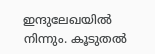ഇന്ദുലേഖയിൽ നിന്നും. കൂടുതൽ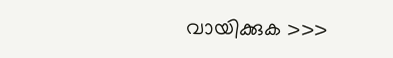വായിക്കുക >>>